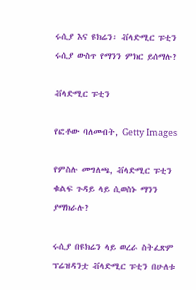ሩሲያ እና ዩክሬን፡ ቭላድሚር ፑቲን ሩሲያ ውስጥ የማንን ምክር ይሰማሉ?

ቭላድሚር ፑቲን

የፎቶው ባለመብት, Getty Images

የምስሉ መግለጫ, ቭላድሚር ፑቲን ቁልፍ ጉዳይ ላይ ሲወስኑ ማንን ያማክራሉ?

ሩሲያ በዩክሬን ላይ ወረራ ስትፈጽም ፕሬዝዳንቷ ቭላድሚር ፑቲን በሁለቱ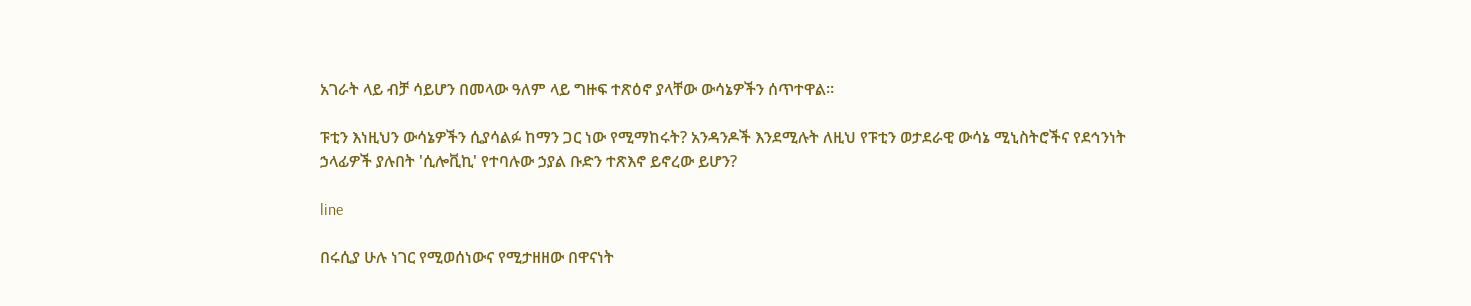አገራት ላይ ብቻ ሳይሆን በመላው ዓለም ላይ ግዙፍ ተጽዕኖ ያላቸው ውሳኔዎችን ሰጥተዋል።

ፑቲን እነዚህን ውሳኔዎችን ሲያሳልፉ ከማን ጋር ነው የሚማከሩት? አንዳንዶች እንደሚሉት ለዚህ የፑቲን ወታደራዊ ውሳኔ ሚኒስትሮችና የደኅንነት ኃላፊዎች ያሉበት 'ሲሎቪኪ' የተባሉው ኃያል ቡድን ተጽእኖ ይኖረው ይሆን?

line

በሩሲያ ሁሉ ነገር የሚወሰነውና የሚታዘዘው በዋናነት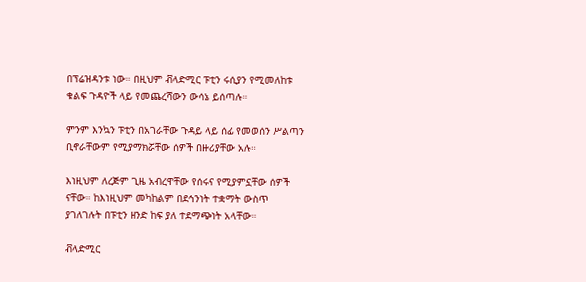በፕሬዝዳንቱ ነው። በዚህም ቭላድሚር ፑቲን ሩሲያን የሚመለከቱ ቁልፍ ጉዳዮች ላይ የመጨረሻውን ውሳኔ ይሰጣሉ።

ምንም እንኳን ፑቲን በአገራቸው ጉዳይ ላይ ሰፊ የመወሰን ሥልጣን ቢኖራቸውም የሚያማክሯቸው ሰዎች በዙሪያቸው አሉ።

እነዚህም ለረጅም ጊዜ አብረዋቸው የሰሩና የሚያምኗቸው ሰዎች ናቸው። ከእነዚህም መካከልም በደኅንነት ተቋማት ውስጥ ያገለገሉት በፑቲን ዘንድ ከፍ ያለ ተደማጭነት አላቸው።

ቭላድሚር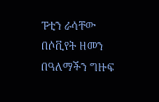ፑቲን ራሳቸው በሶቪየት ዘመን በዓለማችን ግዙፍ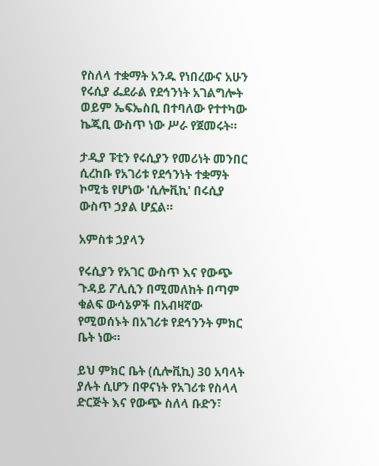የስለላ ተቋማት አንዱ የነበረውና አሁን የሩሲያ ፌደራል የደኅንነት አገልግሎት ወይም ኤፍኤስቢ በተባለው የተተካው ኬጂቢ ውስጥ ነው ሥራ የጀመሩት።

ታዲያ ፑቲን የሩሲያን የመሪነት መንበር ሲረከቡ የአገሪቱ የደኅንነት ተቋማት ኮሚቴ የሆነው 'ሲሎቪኪ' በሩሲያ ውስጥ ኃያል ሆኗል።

አምስቱ ኃያላን

የሩሲያን የአገር ውስጥ እና የውጭ ጉዳይ ፖሊሲን በሚመለከት በጣም ቁልፍ ውሳኔዎች በአብዛኛው የሚወሰኑት በአገሪቱ የደኅንንት ምክር ቤት ነው።

ይህ ምክር ቤት (ሲሎቪኪ) 30 አባላት ያሉት ሲሆን በዋናነት የአገሪቱ የስላላ ድርጅት እና የውጭ ስለላ ቡድን፣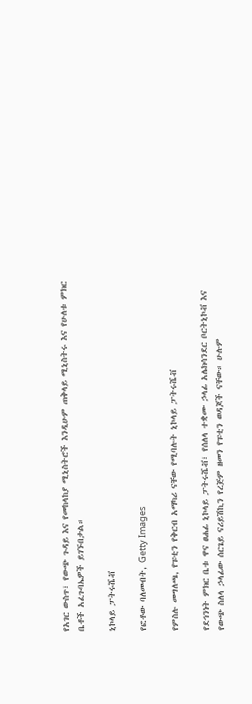የአገር ውስጥ፣ የውጭ ጉዳይ እና የመከላከያ ሚኒስትሮች እንዲሁም ጠቅላይ ሚኒስትሩ እና የሁለቱ ምክር ቤቶች አፈጉባኤዎች ይገኙበታል።

ኒኮላይ ፓትሩሼቭ

የፎቶው ባለመብት, Getty Images

የምስሉ መግለጫ, የፑቲን የቅርብ አማካሪ ናቸው የሚባሉት ኒኮላይ ፓትሩሼቭ

የደኅንነት ምክር ቤቱ ዋና ፀሐፊ ኒኮላይ ፓትሩሼቭ፣ የሰለላ ተቋሙ ኃላፊ አሌክሳንደር ቦርትኒኮቭ እና የውጭ ስለላ ኃላፊው ሰርጌይ ናሪይሽኪን የረጅም ዘመን የፑቲን ወዳጆች ናቸው። ሁሉም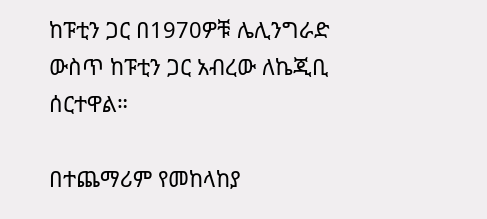ከፑቲን ጋር በ1970ዎቹ ሌሊንግራድ ውስጥ ከፑቲን ጋር አብረው ለኬጂቢ ሰርተዋል።

በተጨማሪም የመከላከያ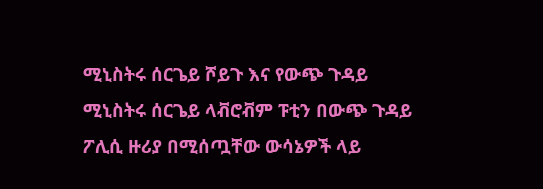ሚኒስትሩ ሰርጌይ ሾይጉ እና የውጭ ጉዳይ ሚኒስትሩ ሰርጌይ ላቭሮቭም ፑቲን በውጭ ጉዳይ ፖሊሲ ዙሪያ በሚሰጧቸው ውሳኔዎች ላይ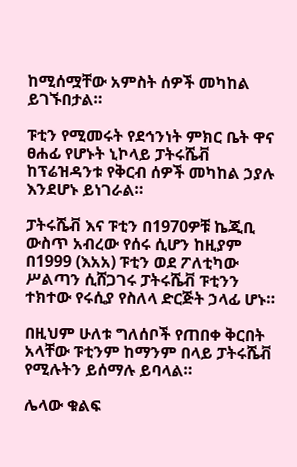ከሚሰሟቸው አምስት ሰዎች መካከል ይገኙበታል።

ፑቲን የሚመሩት የደኅንነት ምክር ቤት ዋና ፀሐፊ የሆኑት ኒኮላይ ፓትሩሼቭ ከፕሬዝዳንቱ የቅርብ ሰዎች መካከል ኃያሉ እንደሆኑ ይነገራል።

ፓትሩሼቭ እና ፑቲን በ1970ዎቹ ኬጂቢ ውስጥ አብረው የሰሩ ሲሆን ከዚያም በ1999 (እአአ) ፑቲን ወደ ፖለቲካው ሥልጣን ሲሸጋገሩ ፓትሩሼቭ ፑቲንን ተክተው የሩሲያ የስለላ ድርጅት ኃላፊ ሆኑ።

በዚህም ሁለቱ ግለሰቦች የጠበቀ ቅርበት አላቸው ፑቲንም ከማንም በላይ ፓትሩሼቭ የሚሉትን ይሰማሉ ይባላል።

ሌላው ቁልፍ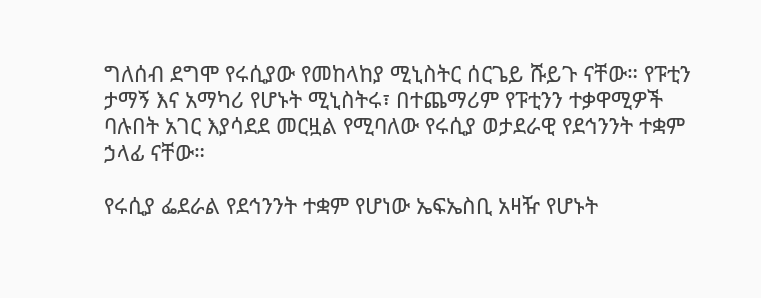ግለሰብ ደግሞ የሩሲያው የመከላከያ ሚኒስትር ሰርጌይ ሹይጉ ናቸው። የፑቲን ታማኝ እና አማካሪ የሆኑት ሚኒስትሩ፣ በተጨማሪም የፑቲንን ተቃዋሚዎች ባሉበት አገር እያሳደደ መርዟል የሚባለው የሩሲያ ወታደራዊ የደኅንንት ተቋም ኃላፊ ናቸው።

የሩሲያ ፌደራል የደኅንንት ተቋም የሆነው ኤፍኤስቢ አዛዥ የሆኑት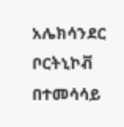አሌክሳንደር ቦርትኒኮቭ በተመሳሳይ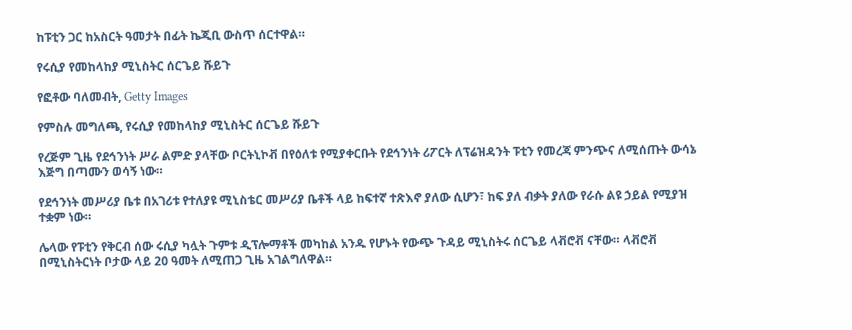ከፑቲን ጋር ከአስርት ዓመታት በፊት ኬጂቢ ውስጥ ሰርተዋል።

የሩሲያ የመከላከያ ሚኒስትር ሰርጌይ ሹይጉ

የፎቶው ባለመብት, Getty Images

የምስሉ መግለጫ, የሩሲያ የመከላከያ ሚኒስትር ሰርጌይ ሹይጉ

የረጅም ጊዜ የደኅንነት ሥራ ልምድ ያላቸው ቦርትኒኮቭ በየዕለቱ የሚያቀርቡት የደኅንነት ሪፖርት ለፕሬዝዳንት ፑቲን የመረጃ ምንጭና ለሚሰጡት ውሳኔ እጅግ በጣሙን ወሳኝ ነው።

የደኅንነት መሥሪያ ቤቱ በአገሪቱ የተለያዩ ሚኒስቴር መሥሪያ ቤቶች ላይ ከፍተኛ ተጽእኖ ያለው ሲሆን፣ ከፍ ያለ ብቃት ያለው የራሱ ልዩ ኃይል የሚያዝ ተቋም ነው።

ሌላው የፑቲን የቅርብ ሰው ሩሲያ ካሏት ጉምቱ ዲፕሎማቶች መካከል አንዱ የሆኑት የውጭ ጉዳይ ሚኒስትሩ ሰርጌይ ላቭሮቭ ናቸው። ላቭሮቭ በሚኒስትርነት ቦታው ላይ 20 ዓመት ለሚጠጋ ጊዜ አገልግለዋል።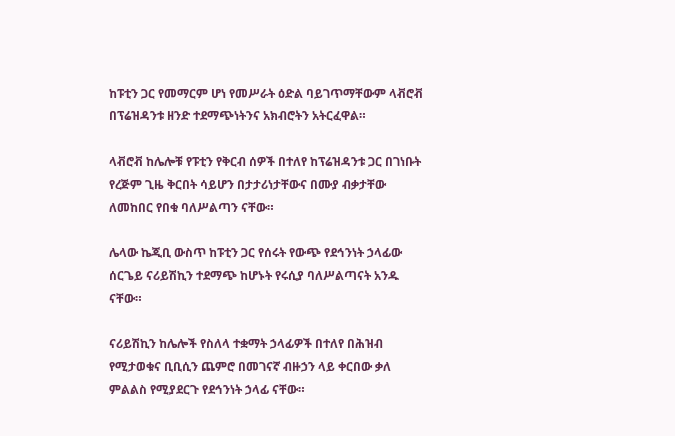ከፑቲን ጋር የመማርም ሆነ የመሥራት ዕድል ባይገጥማቸውም ላቭሮቭ በፕሬዝዳንቱ ዘንድ ተደማጭነትንና አክብሮትን አትርፈዋል።

ላቭሮቭ ከሌሎቹ የፑቲን የቅርብ ሰዎች በተለየ ከፕሬዝዳንቱ ጋር በገነቡት የረጅም ጊዜ ቅርበት ሳይሆን በታታሪነታቸውና በሙያ ብቃታቸው ለመከበር የበቁ ባለሥልጣን ናቸው።

ሌላው ኬጂቢ ውስጥ ከፑቲን ጋር የሰሩት የውጭ የደኅንነት ኃላፊው ሰርጌይ ናሪይሽኪን ተደማጭ ከሆኑት የሩሲያ ባለሥልጣናት አንዱ ናቸው።

ናሪይሽኪን ከሌሎች የስለላ ተቋማት ኃላፊዎች በተለየ በሕዝብ የሚታወቁና ቢቢሲን ጨምሮ በመገናኛ ብዙኃን ላይ ቀርበው ቃለ ምልልስ የሚያደርጉ የደኅንነት ኃላፊ ናቸው።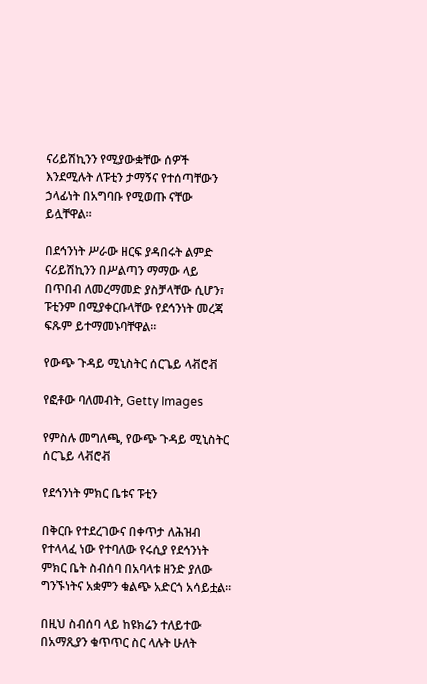ናሪይሽኪንን የሚያውቋቸው ሰዎች እንደሚሉት ለፑቲን ታማኝና የተሰጣቸውን ኃላፊነት በአግባቡ የሚወጡ ናቸው ይሏቸዋል።

በደኅንነት ሥራው ዘርፍ ያዳበሩት ልምድ ናሪይሽኪንን በሥልጣን ማማው ላይ በጥበብ ለመረማመድ ያስቻላቸው ሲሆን፣ ፑቲንም በሚያቀርቡላቸው የደኅንነት መረጃ ፍጹም ይተማመኑባቸዋል።

የውጭ ጉዳይ ሚኒስትር ሰርጌይ ላቭሮቭ

የፎቶው ባለመብት, Getty Images

የምስሉ መግለጫ, የውጭ ጉዳይ ሚኒስትር ሰርጌይ ላቭሮቭ

የደኅንነት ምክር ቤቱና ፑቲን

በቅርቡ የተደረገውና በቀጥታ ለሕዝብ የተላላፈ ነው የተባለው የሩሲያ የደኅንነት ምክር ቤት ስብሰባ በአባላቱ ዘንድ ያለው ግንኙነትና አቋምን ቁልጭ አድርጎ አሳይቷል።

በዚህ ስብሰባ ላይ ከዩክሬን ተለይተው በአማጺያን ቁጥጥር ስር ላሉት ሁለት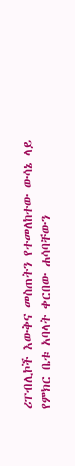ሪፐብሊኮች እውቅና መስጠትን የተመለከተው ውሳኔ ላይ የምክር ቤቱ አባላት ቀርበው ሐሳባቸውን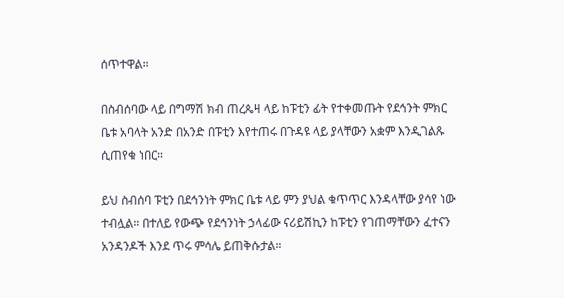ሰጥተዋል።

በስብሰባው ላይ በግማሽ ክብ ጠረጴዛ ላይ ከፑቲን ፊት የተቀመጡት የደኅንት ምክር ቤቱ አባላት አንድ በአንድ በፑቲን እየተጠሩ በጉዳዩ ላይ ያላቸውን አቋም እንዲገልጹ ሲጠየቁ ነበር።

ይህ ስብሰባ ፑቲን በደኅንነት ምክር ቤቱ ላይ ምን ያህል ቁጥጥር እንዳላቸው ያሳየ ነው ተብሏል። በተለይ የውጭ የደኅንነት ኃላፊው ናሪይሽኪን ከፑቲን የገጠማቸውን ፈተናን አንዳንዶች እንደ ጥሩ ምሳሌ ይጠቅሱታል።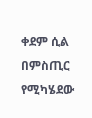ቀደም ሲል በምስጢር የሚካሄደው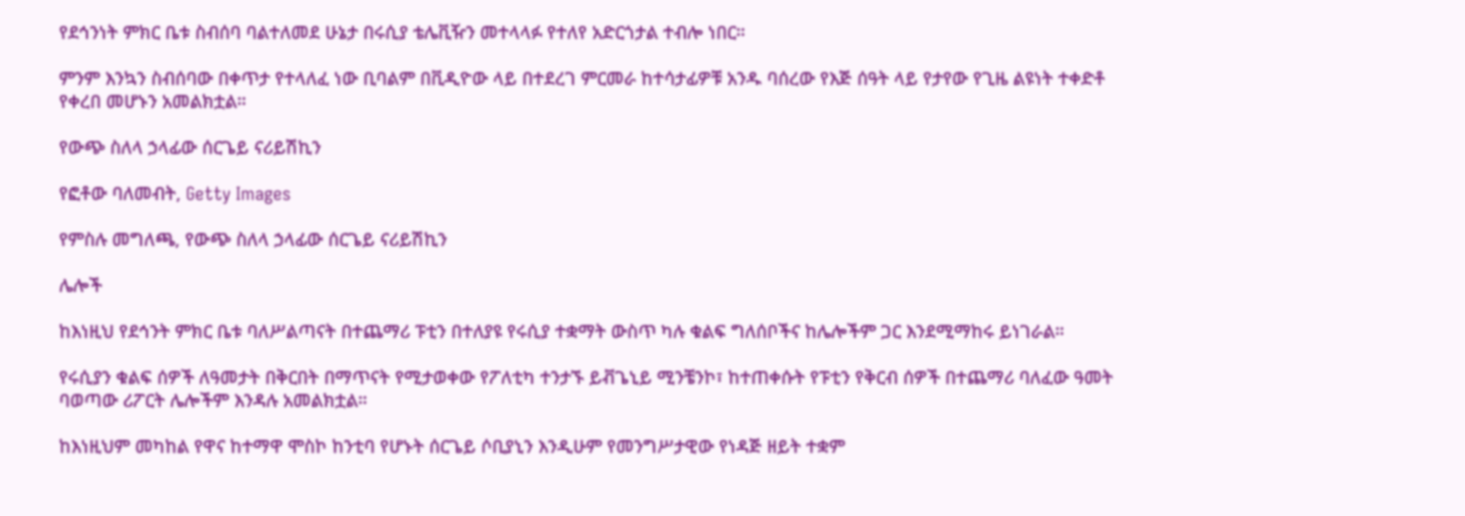የደኅንነት ምክር ቤቱ ስብሰባ ባልተለመደ ሁኔታ በሩሲያ ቴሌቪዥን መተላላፉ የተለየ አድርጎታል ተብሎ ነበር።

ምንም እንኳን ስብሰባው በቀጥታ የተላለፈ ነው ቢባልም በቪዲዮው ላይ በተደረገ ምርመራ ከተሳታፊዎቹ አንዱ ባሰረው የእጅ ሰዓት ላይ የታየው የጊዜ ልዩነት ተቀድቶ የቀረበ መሆኑን አመልክቷል።

የውጭ ስለላ ኃላፊው ሰርጌይ ናሪይሽኪን

የፎቶው ባለመብት, Getty Images

የምስሉ መግለጫ, የውጭ ስለላ ኃላፊው ሰርጌይ ናሪይሽኪን

ሌሎች

ከእነዚህ የደኅንት ምክር ቤቱ ባለሥልጣናት በተጨማሪ ፑቲን በተለያዩ የሩሲያ ተቋማት ውስጥ ካሉ ቁልፍ ግለሰቦችና ከሌሎችም ጋር እንደሚማከሩ ይነገራል።

የሩሲያን ቁልፍ ሰዎች ለዓመታት በቅርበት በማጥናት የሚታወቀው የፖለቲካ ተንታኙ ይቭጌኒይ ሚንቼንኮ፣ ከተጠቀሱት የፑቲን የቅርብ ሰዎች በተጨማሪ ባለፈው ዓመት ባወጣው ሪፖርት ሌሎችም እንዳሉ አመልክቷል።

ከእነዚህም መካከል የዋና ከተማዋ ሞስኮ ከንቲባ የሆኑት ሰርጌይ ሶቢያኒን እንዲሁም የመንግሥታዊው የነዳጅ ዘይት ተቋም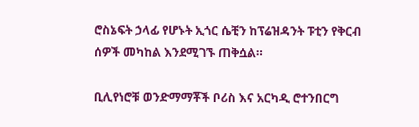ሮስኔፍት ኃላፊ የሆኑት ኢጎር ሴቺን ከፕሬዝዳንት ፑቲን የቅርብ ሰዎች መካከል እንደሚገኙ ጠቅሷል።

ቢሊየነሮቹ ወንድማማቾች ቦሪስ እና አርካዲ ሮተንበርግ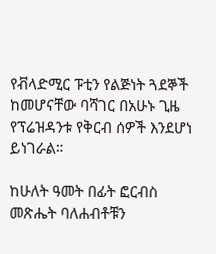የቭላድሚር ፑቲን የልጅነት ጓደኞች ከመሆናቸው ባሻገር በአሁኑ ጊዜ የፕሬዝዳንቱ የቅርብ ሰዎች እንደሆነ ይነገራል።

ከሁለት ዓመት በፊት ፎርብስ መጽሔት ባለሐብቶቹን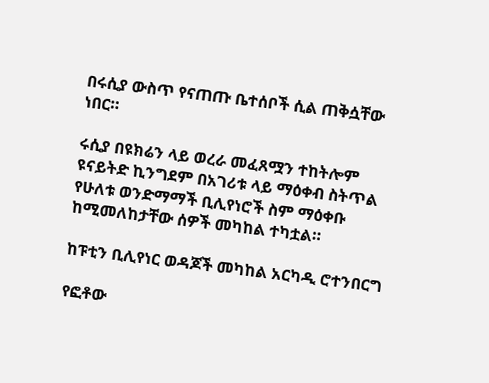በሩሲያ ውስጥ የናጠጡ ቤተሰቦች ሲል ጠቅሷቸው ነበር።

ሩሲያ በዩክሬን ላይ ወረራ መፈጸሟን ተከትሎም ዩናይትድ ኪንግደም በአገሪቱ ላይ ማዕቀብ ስትጥል የሁለቱ ወንድማማች ቢሊየነሮች ስም ማዕቀቡ ከሚመለከታቸው ሰዎች መካከል ተካቷል።

ከፑቲን ቢሊየነር ወዳጆች መካከል አርካዲ ሮተንበርግ

የፎቶው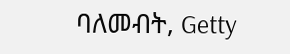ባለመብት, Getty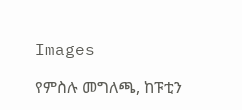Images

የምስሉ መግለጫ, ከፑቲን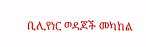ቢሊየነር ወዳጆች መካከል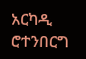አርካዲ ሮተንበርግ